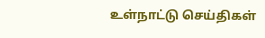உள்நாட்டு செய்திகள்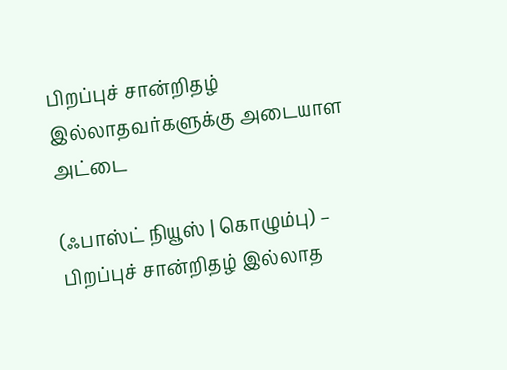பிறப்புச் சான்றிதழ் இல்லாதவர்களுக்கு அடையாள அட்டை

(ஃபாஸ்ட் நியூஸ் | கொழும்பு) – பிறப்புச் சான்றிதழ் இல்லாத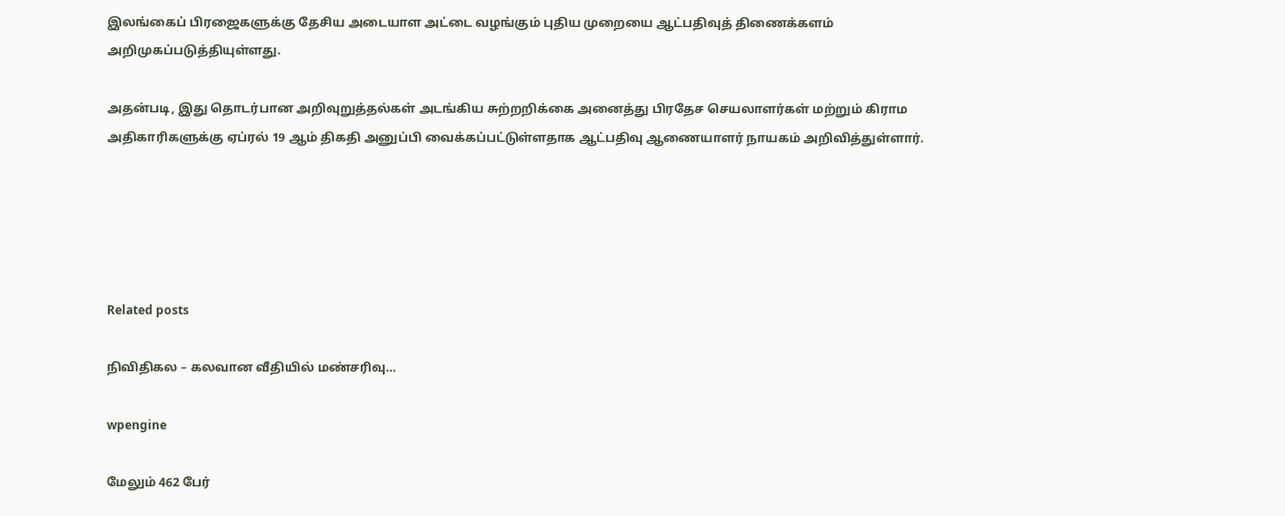இலங்கைப் பிரஜைகளுக்கு தேசிய அடையாள அட்டை வழங்கும் புதிய முறையை ஆட்பதிவுத் திணைக்களம் அறிமுகப்படுத்தியுள்ளது.

அதன்படி, இது தொடர்பான அறிவுறுத்தல்கள் அடங்கிய சுற்றறிக்கை அனைத்து பிரதேச செயலாளர்கள் மற்றும் கிராம அதிகாரிகளுக்கு ஏப்ரல் 19 ஆம் திகதி அனுப்பி வைக்கப்பட்டுள்ளதாக ஆட்பதிவு ஆணையாளர் நாயகம் அறிவித்துள்ளார்.





Related posts

நிவிதிகல – கலவான வீதியில் மண்சரிவு…

wpengine

மேலும் 462 பேர்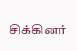சிக்கினர்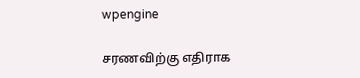wpengine

சரணவிற்கு எதிராக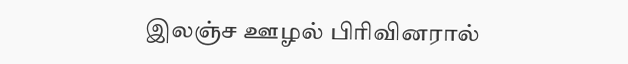இலஞ்ச ஊழல் பிரிவினரால்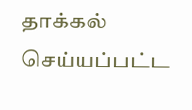தாக்கல் செய்யப்பட்ட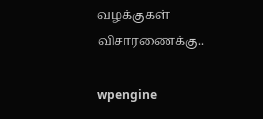வழக்குகள் விசாரணைக்கு..

wpengine